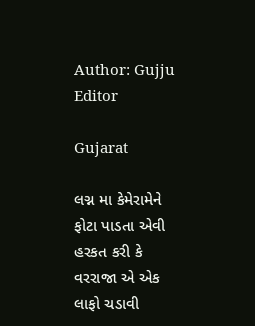Author: Gujju Editor

Gujarat

લગ્ન મા કેમેરામેને ફોટા પાડતા એવી હરકત કરી કે વરરાજા એ એક લાફો ચડાવી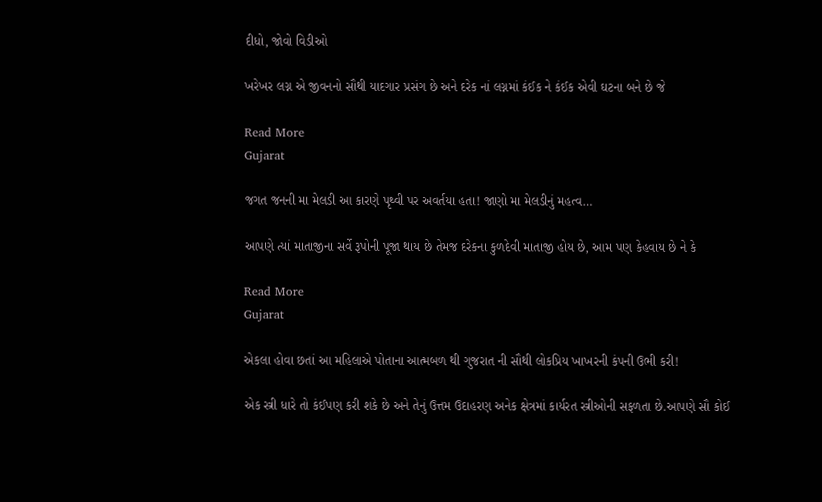દીધો, જોવો વિડીઓ

ખરેખર લગ્ન એ જીવનનો સૌથી યાદગાર પ્રસંગ છે અને દરેક નાં લગ્નમાં કંઈક ને કંઈક એવી ઘટના બને છે જે

Read More
Gujarat

જગત જનની મા મેલડી આ કારણે પૃથ્વી પર અવર્તયા હતા! જાણો મા મેલડીનું મહત્વ…

આપણે ત્યાં માતાજીના સર્વે રૂપોની પૂજા થાય છે તેમજ દરેકના કુળદેવી માતાજી હોય છે, આમ પણ કેહવાય છે ને કે

Read More
Gujarat

એકલા હોવા છતાં આ મહિલાએ પોતાના આત્મબળ થી ગુજરાત ની સૌથી લોકપ્રિય ખાખરની કંપની ઉભી કરી!

એક સ્ત્રી ધારે તો કંઈપણ કરી શકે છે અને તેનું ઉત્તમ ઉદાહરણ અનેક ક્ષેત્રમાં કાર્યરત સ્ત્રીઓની સફળતા છે.આપણે સૌ કોઈ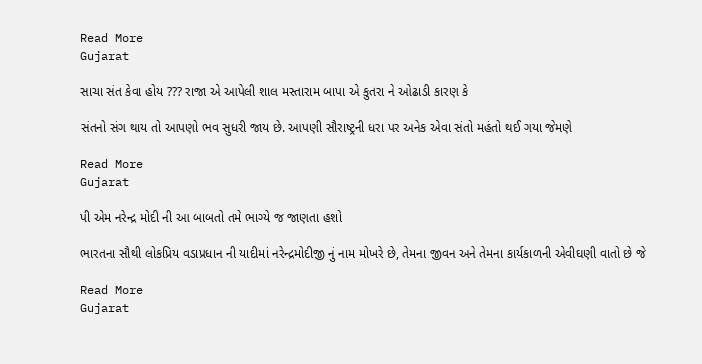Read More
Gujarat

સાચા સંત કેવા હોય ??? રાજા એ આપેલી શાલ મસ્તારામ બાપા એ કુતરા ને ઓઢાડી કારણ કે

સંતનો સંગ થાય તો આપણો ભવ સુધરી જાય છે. આપણી સૌરાષ્ટ્રની ધરા પર અનેક એવા સંતો મહંતો થઈ ગયા જેમણે

Read More
Gujarat

પી એમ નરેન્દ્ર મોદી ની આ બાબતો તમે ભાગ્યે જ જાણતા હશો

ભારતના સૌથી લોકપ્રિય વડાપ્રધાન ની યાદીમાં નરેન્દ્રમોદીજી નું નામ મોખરે છે, તેમના જીવન અને તેમના કાર્યકાળની એવીઘણી વાતો છે જે

Read More
Gujarat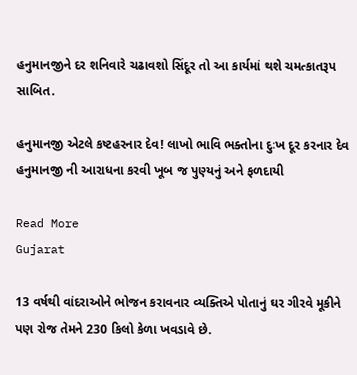હનુમાનજીને દર શનિવારે ચઢાવશો સિંદૂર તો આ કાર્યમાં થશે ચમત્કાતરૂપ સાબિત.

હનુમાનજી એટલે કષ્ટહરનાર દેવ! લાખો ભાવિ ભક્તોના દુઃખ દૂર કરનાર દેવ હનુમાનજી ની આરાધના કરવી ખૂબ જ પુણ્યનું અને ફળદાયી

Read More
Gujarat

13 વર્ષથી વાંદરાઓને ભોજન કરાવનાર વ્યક્તિએ પોતાનું ઘર ગીરવે મૂકીને પણ રોજ તેમને 230 કિલો કેળા ખવડાવે છે.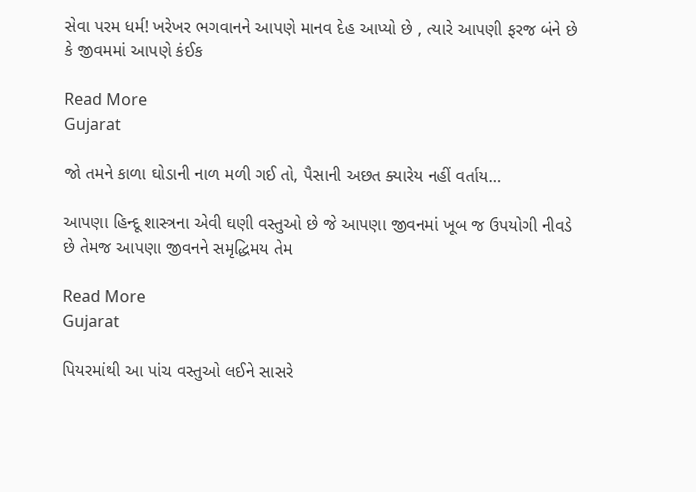સેવા પરમ ધર્મ! ખરેખર ભગવાનને આપણે માનવ દેહ આપ્યો છે , ત્યારે આપણી ફરજ બંને છે કે જીવમમાં આપણે કંઈક

Read More
Gujarat

જો તમને કાળા ઘોડાની નાળ મળી ગઈ તો, પૈસાની અછત ક્યારેય નહીં વર્તાય…

આપણા હિન્દૂ શાસ્ત્રના એવી ઘણી વસ્તુઓ છે જે આપણા જીવનમાં ખૂબ જ ઉપયોગી નીવડે છે તેમજ આપણા જીવનને સમૃદ્ધિમય તેમ

Read More
Gujarat

પિયરમાંથી આ પાંચ વસ્તુઓ લઈને સાસરે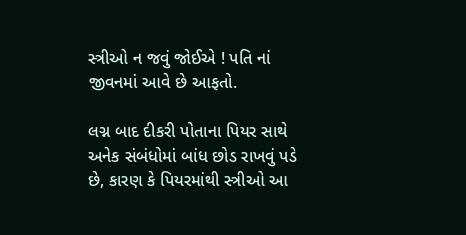સ્ત્રીઓ ન જવું જોઈએ ! પતિ નાં જીવનમાં આવે છે આફતો.

લગ્ન બાદ દીકરી પોતાના પિયર સાથે અનેક સંબંધોમાં બાંધ છોડ રાખવું પડે છે, કારણ કે પિયરમાંથી સ્ત્રીઓ આ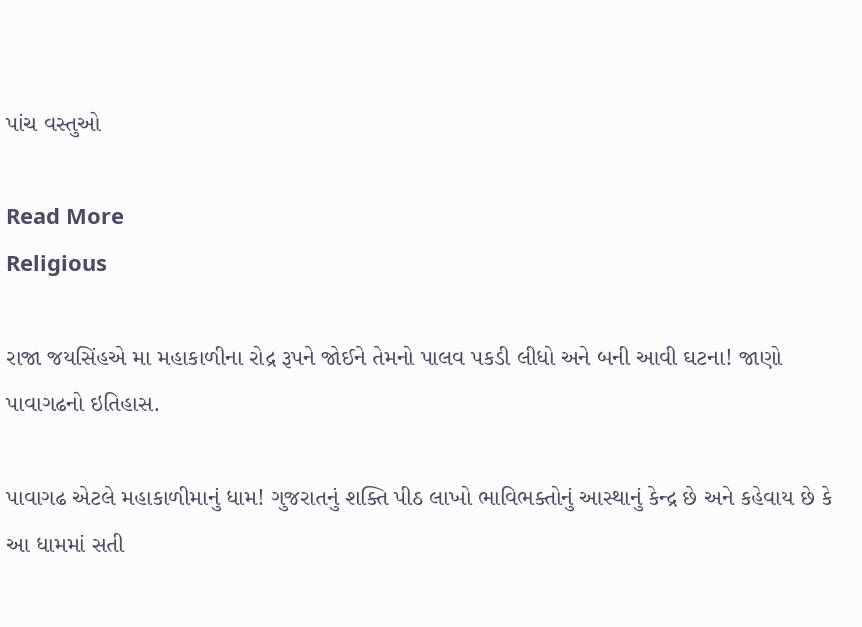પાંચ વસ્તુઓ

Read More
Religious

રાજા જયસિંહએ મા મહાકાળીના રોદ્ર રૂપને જોઈને તેમનો પાલવ પકડી લીધો અને બની આવી ઘટના! જાણો પાવાગઢનો ઇતિહાસ.

પાવાગઢ એટલે મહાકાળીમાનું ધામ! ગુજરાતનું શક્તિ પીઠ લાખો ભાવિભક્તોનું આસ્થાનું કેન્દ્ર છે અને કહેવાય છે કે આ ધામમાં સતી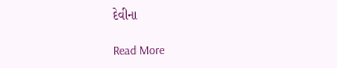દેવીના

Read More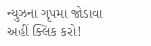ન્યુઝના ગૃપમા જોડાવા અહીં ક્લિક કરો!